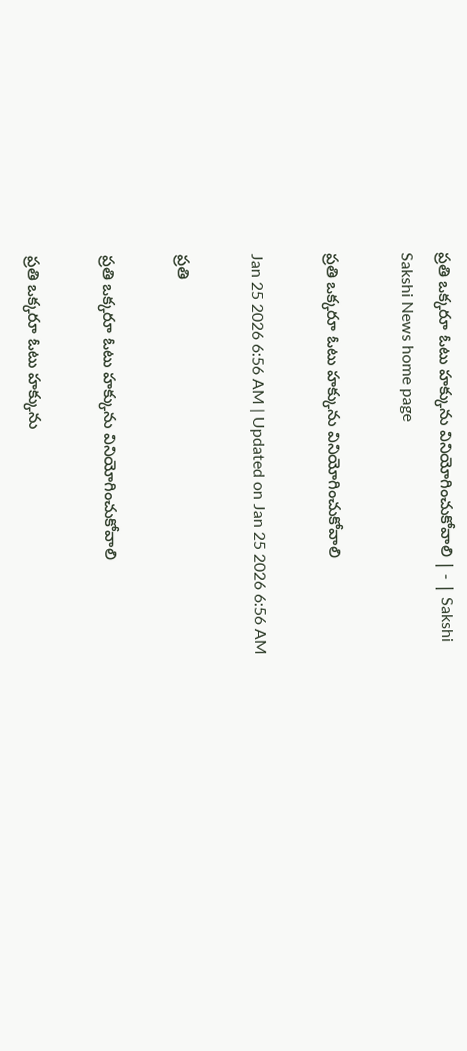ప్రతి ఒక్కరూ ఓటు హక్కును వినియోగించుకోవాలి | - | Sakshi
Sakshi News home page

ప్రతి ఒక్కరూ ఓటు హక్కును వినియోగించుకోవాలి

Jan 25 2026 6:56 AM | Updated on Jan 25 2026 6:56 AM

ప్రతి

ప్రతి ఒక్కరూ ఓటు హక్కును వినియోగించుకోవాలి

ప్రతి ఒక్కరూ ఓటు హక్కును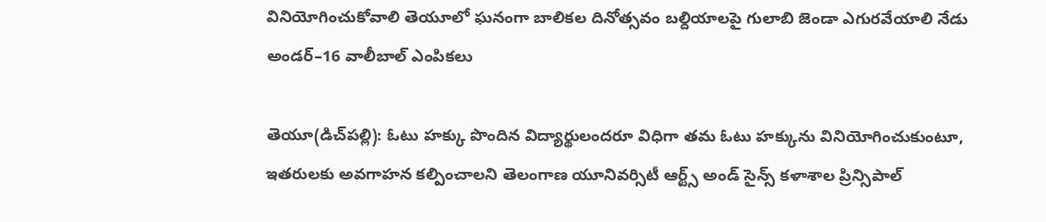వినియోగించుకోవాలి తెయూలో ఘనంగా బాలికల దినోత్సవం బల్దియాలపై గులాబి జెండా ఎగురవేయాలి నేడు అండర్‌–16 వాలీబాల్‌ ఎంపికలు

తెయూ(డిచ్‌పల్లి): ఓటు హక్కు పొందిన విద్యార్థులందరూ విధిగా తమ ఓటు హక్కును వినియోగించుకుంటూ, ఇతరులకు అవగాహన కల్పించాలని తెలంగాణ యూనివర్సిటీ ఆర్ట్స్‌ అండ్‌ సైన్స్‌ కళాశాల ప్రిన్సిపాల్‌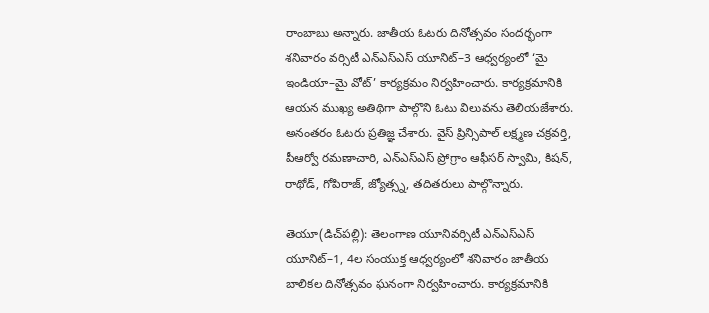రాంబాబు అన్నారు. జాతీయ ఓటరు దినోత్సవం సందర్భంగా శనివారం వర్సిటీ ఎన్‌ఎస్‌ఎస్‌ యూనిట్‌–3 ఆధ్వర్యంలో ‘మై ఇండియా–మై వోట్‌’ కార్యక్రమం నిర్వహించారు. కార్యక్రమానికి ఆయన ముఖ్య అతిథిగా పాల్గొని ఓటు విలువను తెలియజేశారు. అనంతరం ఓటరు ప్రతిజ్ఞ చేశారు. వైస్‌ ప్రిన్సిపాల్‌ లక్ష్మణ చక్రవర్తి, పీఆర్వో రమణాచారి, ఎన్‌ఎస్‌ఎస్‌ ప్రోగ్రాం ఆఫీసర్‌ స్వామి, కిషన్‌, రాథోడ్‌, గోపిరాజ్‌, జ్యోత్స్న, తదితరులు పాల్గొన్నారు.

తెయూ(డిచ్‌పల్లి): తెలంగాణ యూనివర్సిటీ ఎన్‌ఎస్‌ఎస్‌ యూనిట్‌–1, 4ల సంయుక్త ఆధ్వర్యంలో శనివారం జాతీయ బాలికల దినోత్సవం ఘనంగా నిర్వహించారు. కార్యక్రమానికి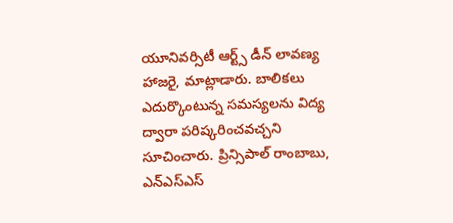యూనివర్సిటీ ఆర్ట్స్‌ డీన్‌ లావణ్య హాజరై, మాట్లాడారు. బాలికలు ఎదుర్కొంటున్న సమస్యలను విద్య ద్వారా పరిష్కరించవచ్చని సూచించారు. ప్రిన్సిపాల్‌ రాంబాబు, ఎన్‌ఎస్‌ఎస్‌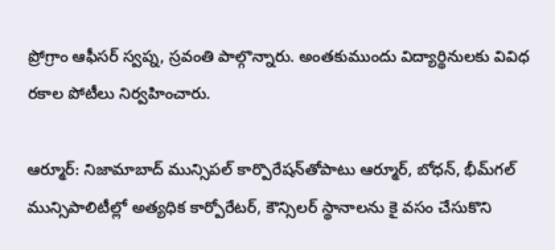ప్రోగ్రాం ఆఫీసర్‌ స్వప్న, స్రవంతి పాల్గొన్నారు. అంతకుముందు విద్యార్థినులకు వివిధ రకాల పోటీలు నిర్వహించారు.

ఆర్మూర్‌: నిజామాబాద్‌ మున్సిపల్‌ కార్పొరేషన్‌తోపాటు ఆర్మూర్‌, బోధన్‌, భీమ్‌గల్‌ మున్సిపాలిటీల్లో అత్యధిక కార్పోరేటర్‌, కౌన్సిలర్‌ స్థానాలను కై వసం చేసుకొని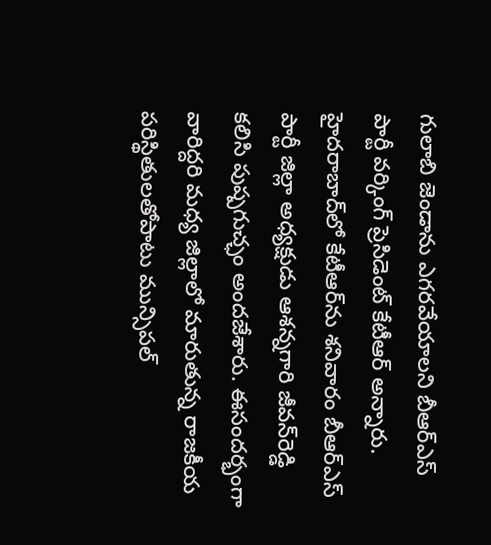గులాబి జెండాను ఎగరవేయాలని బీఆర్‌ఎస్‌ పార్టీ వర్కింగ్‌ ప్రెసిడెంట్‌ కేటీఆర్‌ అన్నారు. హైదరాబాద్‌లో కేటీఆర్‌ను శనివారం బీఆర్‌ఎస్‌ పార్టీ జిల్లా అధ్యక్షుడు ఆశన్నగారి జీవన్‌రెడ్డి కలిసి పుష్పగుచ్ఛం అందజేశారు. ఈసందర్భంగా వారిద్దరి మధ్య జిల్లాలో మారుతున్న రాజకీయ పరిస్థితులతోపాటు మున్సిపల్‌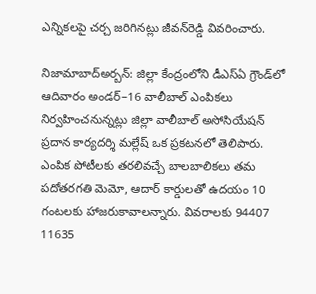ఎన్నికలపై చర్చ జరిగినట్లు జీవన్‌రెడ్డి వివరించారు.

నిజామాబాద్‌అర్బన్‌: జిల్లా కేంద్రంలోని డీఎస్‌ఏ గ్రౌండ్‌లో ఆదివారం అండర్‌–16 వాలీబాల్‌ ఎంపికలు నిర్వహించనున్నట్లు జిల్లా వాలీబాల్‌ అసోసియేషన్‌ ప్రదాన కార్యదర్శి మల్లేష్‌ ఒక ప్రకటనలో తెలిపారు. ఎంపిక పోటీలకు తరలివచ్చే బాలబాలికలు తమ పదోతరగతి మెమో, ఆదార్‌ కార్డులతో ఉదయం 10 గంటలకు హాజరుకావాలన్నారు. వివరాలకు 94407 11635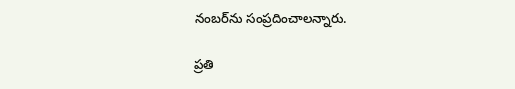నంబర్‌ను సంప్రదించాలన్నారు.

ప్రతి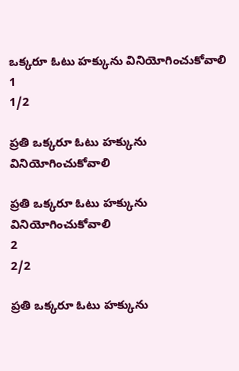ఒక్కరూ ఓటు హక్కును వినియోగించుకోవాలి
1
1/2

ప్రతి ఒక్కరూ ఓటు హక్కును వినియోగించుకోవాలి

ప్రతి ఒక్కరూ ఓటు హక్కును వినియోగించుకోవాలి
2
2/2

ప్రతి ఒక్కరూ ఓటు హక్కును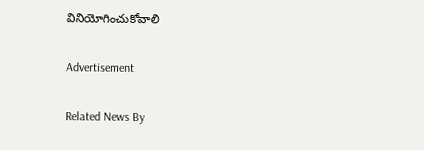వినియోగించుకోవాలి

Advertisement

Related News By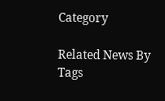Category

Related News By Tags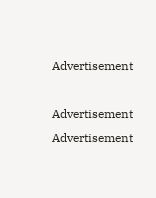Advertisement

Advertisement
Advertisement